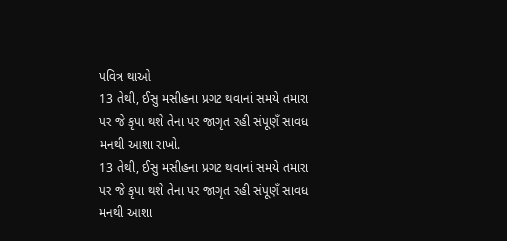પવિત્ર થાઓ
13 તેથી, ઈસુ મસીહના પ્રગટ થવાનાં સમયે તમારા પર જે કૃપા થશે તેના પર જાગૃત રહી સંપૂણઁ સાવધ મનથી આશા રાખો.
13 તેથી, ઈસુ મસીહના પ્રગટ થવાનાં સમયે તમારા પર જે કૃપા થશે તેના પર જાગૃત રહી સંપૂણઁ સાવધ મનથી આશા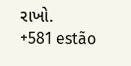રાખો.
+581 estão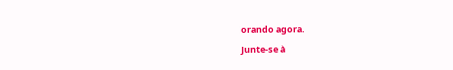orando agora.
Junte-se à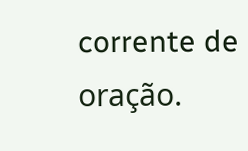corrente de oração.